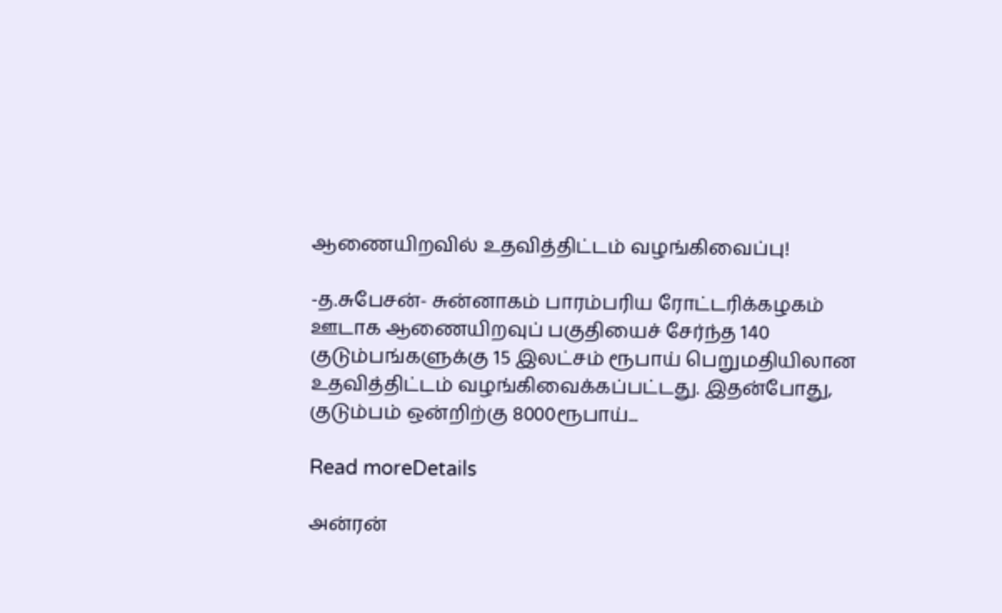ஆணையிறவில் உதவித்திட்டம் வழங்கிவைப்பு!

-த.சுபேசன்- சுன்னாகம் பாரம்பரிய ரோட்டரிக்கழகம் ஊடாக ஆணையிறவுப் பகுதியைச் சேர்ந்த 140 குடும்பங்களுக்கு 15 இலட்சம் ரூபாய் பெறுமதியிலான உதவித்திட்டம் வழங்கிவைக்கப்பட்டது. இதன்போது, குடும்பம் ஒன்றிற்கு 8000ரூபாய்...

Read moreDetails

அன்ரன்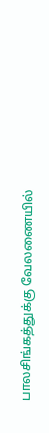பாலசிங்கத்துக்கு வேலணையில்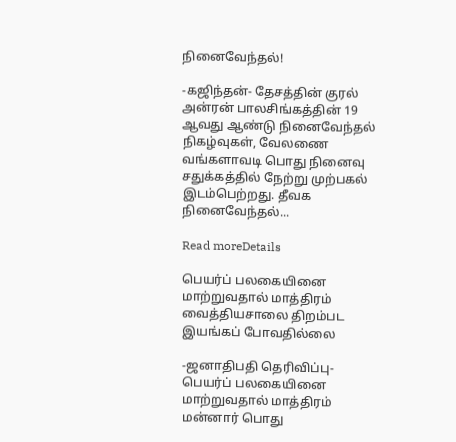நினைவேந்தல்!

-கஜிந்தன்- தேசத்தின் குரல் அன்ரன் பாலசிங்கத்தின் 19 ஆவது ஆண்டு நினைவேந்தல் நிகழ்வுகள், வேலணை வங்களாவடி பொது நினைவு சதுக்கத்தில் நேற்று முற்பகல் இடம்பெற்றது. தீவக நினைவேந்தல்...

Read moreDetails

பெயர்ப் பலகையினை மாற்றுவதால் மாத்திரம் வைத்தியசாலை திறம்பட இயங்கப் போவதில்லை

-ஜனாதிபதி தெரிவிப்பு- பெயர்ப் பலகையினை மாற்றுவதால் மாத்திரம் மன்னார் பொது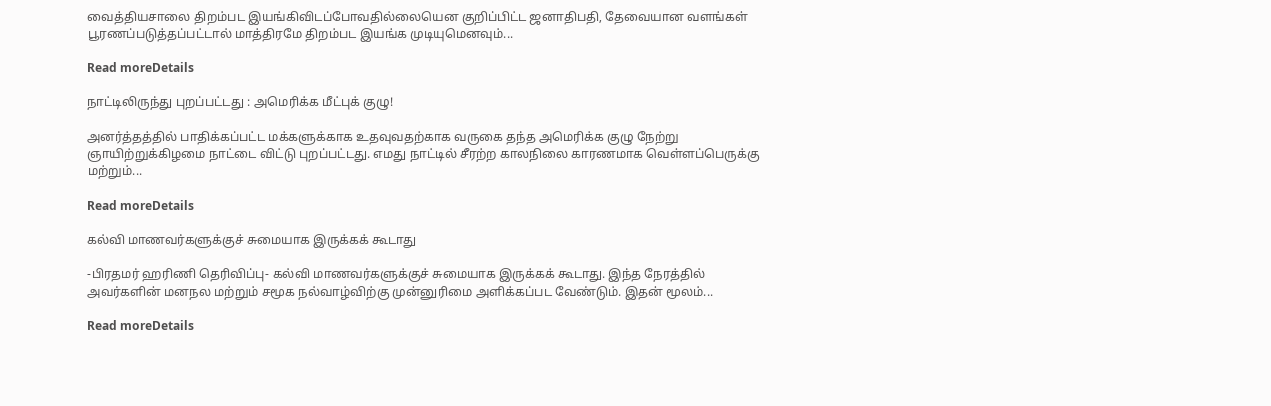வைத்தியசாலை திறம்பட இயங்கிவிடப்போவதில்லையென குறிப்பிட்ட ஜனாதிபதி, தேவையான வளங்கள் பூரணப்படுத்தப்பட்டால் மாத்திரமே திறம்பட இயங்க முடியுமெனவும்...

Read moreDetails

நாட்டிலிருந்து புறப்பட்டது : அமெரிக்க மீட்புக் குழு!

அனர்த்தத்தில் பாதிக்கப்பட்ட மக்களுக்காக உதவுவதற்காக வருகை தந்த அமெரிக்க குழு நேற்று ஞாயிற்றுக்கிழமை நாட்டை விட்டு புறப்பட்டது. எமது நாட்டில் சீரற்ற காலநிலை காரணமாக வெள்ளப்பெருக்கு மற்றும்...

Read moreDetails

கல்வி மாணவர்களுக்குச் சுமையாக இருக்கக் கூடாது

-பிரதமர் ஹரிணி தெரிவிப்பு- கல்வி மாணவர்களுக்குச் சுமையாக இருக்கக் கூடாது. இந்த நேரத்தில் அவர்களின் மனநல மற்றும் சமூக நல்வாழ்விற்கு முன்னுரிமை அளிக்கப்பட வேண்டும். இதன் மூலம்...

Read moreDetails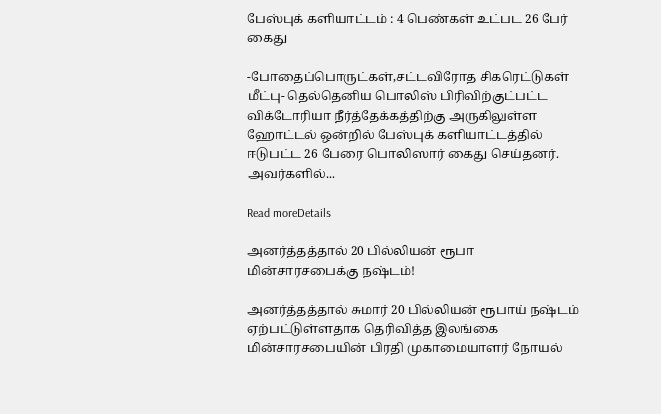பேஸ்புக் களியாட்டம் : 4 பெண்கள் உட்பட 26 பேர் கைது

-போதைப்பொருட்கள்,சட்டவிரோத சிகரெட்டுகள் மீட்பு- தெல்தெனிய பொலிஸ் பிரிவிற்குட்பட்ட விக்டோரியா நீர்த்தேக்கத்திற்கு அருகிலுள்ள ஹோட்டல் ஒன்றில் பேஸ்புக் களியாட்டத்தில் ஈடுபட்ட 26 பேரை பொலிஸார் கைது செய்தனர். அவர்களில்...

Read moreDetails

அனர்த்தத்தால் 20 பில்லியன் ரூபா மின்சாரசபைக்கு நஷ்டம்!

அனர்த்தத்தால் சுமார் 20 பில்லியன் ரூபாய் நஷ்டம் ஏற்பட்டுள்ளதாக தெரிவித்த இலங்கை மின்சாரசபையின் பிரதி முகாமையாளர் நோயல்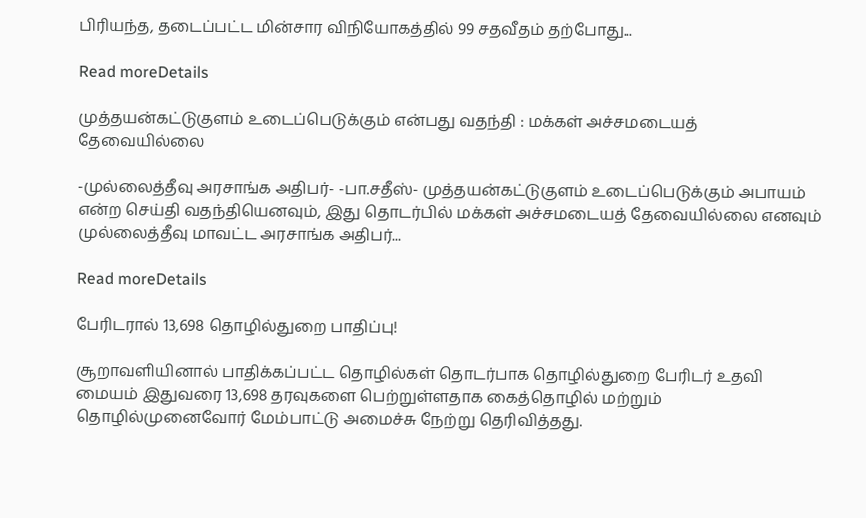பிரியந்த, தடைப்பட்ட மின்சார விநியோகத்தில் 99 சதவீதம் தற்போது...

Read moreDetails

முத்தயன்கட்டுகுளம் உடைப்பெடுக்கும் என்பது வதந்தி : மக்கள் அச்சமடையத் தேவையில்லை

-முல்லைத்தீவு அரசாங்க அதிபர்- -பா.சதீஸ்- முத்தயன்கட்டுகுளம் உடைப்பெடுக்கும் அபாயம் என்ற செய்தி வதந்தியெனவும், இது தொடர்பில் மக்கள் அச்சமடையத் தேவையில்லை எனவும் முல்லைத்தீவு மாவட்ட அரசாங்க அதிபர்...

Read moreDetails

பேரிடரால் 13,698 தொழில்துறை பாதிப்பு!

சூறாவளியினால் பாதிக்கப்பட்ட தொழில்கள் தொடர்பாக தொழில்துறை பேரிடர் உதவி மையம் இதுவரை 13,698 தரவுகளை பெற்றுள்ளதாக கைத்தொழில் மற்றும் தொழில்முனைவோர் மேம்பாட்டு அமைச்சு நேற்று தெரிவித்தது.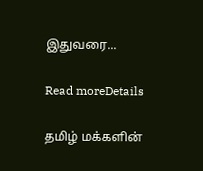இதுவரை...

Read moreDetails

தமிழ் மக்களின்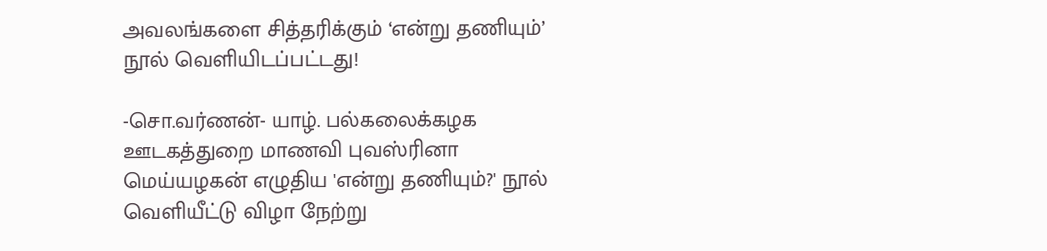அவலங்களை சித்தரிக்கும் ‘என்று தணியும்’ நூல் வெளியிடப்பட்டது!

-சொ.வர்ணன்- யாழ். பல்கலைக்கழக ஊடகத்துறை மாணவி புவஸ்ரினா மெய்யழகன் எழுதிய 'என்று தணியும்?' நூல் வெளியீட்டு விழா நேற்று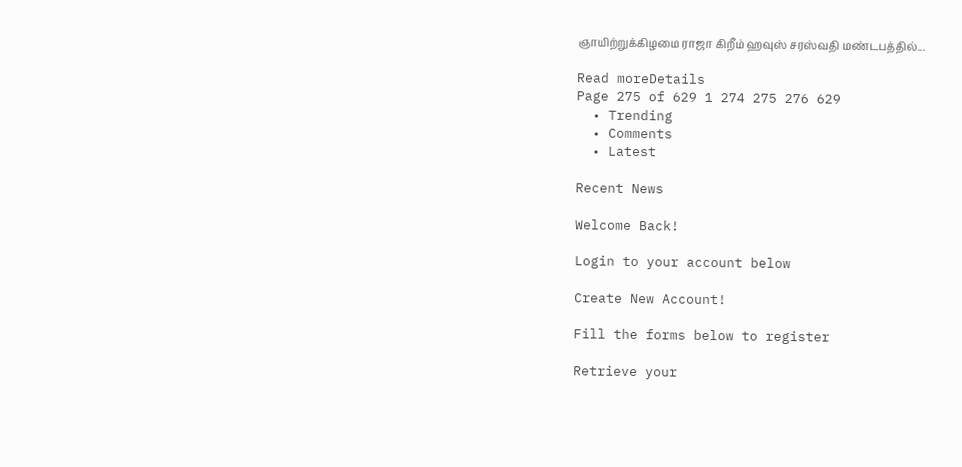ஞாயிற்றுக்கிழமை ராஜா கிறீம் ஹவுஸ் சரஸ்வதி மண்டபத்தில்...

Read moreDetails
Page 275 of 629 1 274 275 276 629
  • Trending
  • Comments
  • Latest

Recent News

Welcome Back!

Login to your account below

Create New Account!

Fill the forms below to register

Retrieve your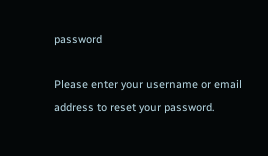password

Please enter your username or email address to reset your password.